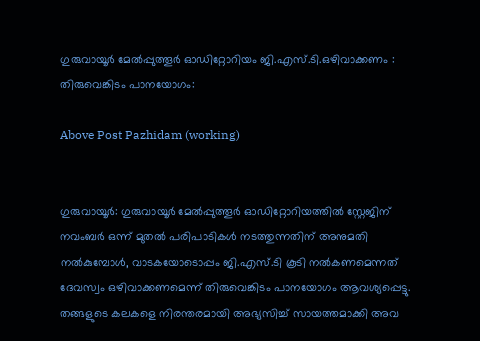ഗുരുവായൂര്‍ മേല്‍പ്പുത്തൂര്‍ ഓഡിറ്റോറിയം ജി.എസ്.ടി.ഒഴിവാക്കണം : തിരുവെങ്കിടം പാനയോഗം:

Above Post Pazhidam (working)


ഗുരുവായൂര്‍: ഗുരുവായൂര്‍ മേല്‍പ്പുത്തൂര്‍ ഓഡിറ്റോറിയത്തില്‍ സ്റ്റേജിന് നവംബര്‍ ഒന്ന് മുതല്‍ പരിപാടികള്‍ നടത്തുന്നതിന് അനുമതി നല്‍കുമ്പോള്‍, വാടകയോടൊപ്പം ജി.എസ്.ടി കൂടി നല്‍കണമെന്നത് ദേവസ്വം ഒഴിവാക്കണമെന്ന് തിരുവെങ്കിടം പാനയോഗം ആവശ്യപ്പെട്ടു. തങ്ങളുടെ കലകളെ നിരന്തരമായി അഭ്യസിച്ച് സായത്തമാക്കി അവ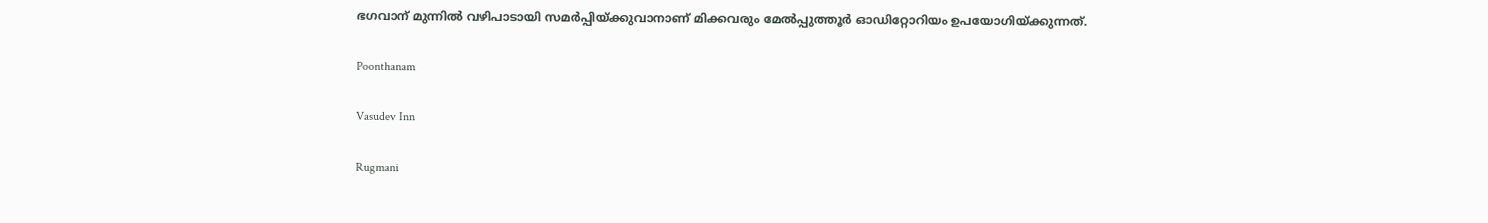ഭഗവാന് മുന്നില്‍ വഴിപാടായി സമര്‍പ്പിയ്ക്കുവാനാണ് മിക്കവരും മേല്‍പ്പുത്തൂര്‍ ഓഡിറ്റോറിയം ഉപയോഗിയ്ക്കുന്നത്.

Poonthanam

Vasudev Inn

Rugmani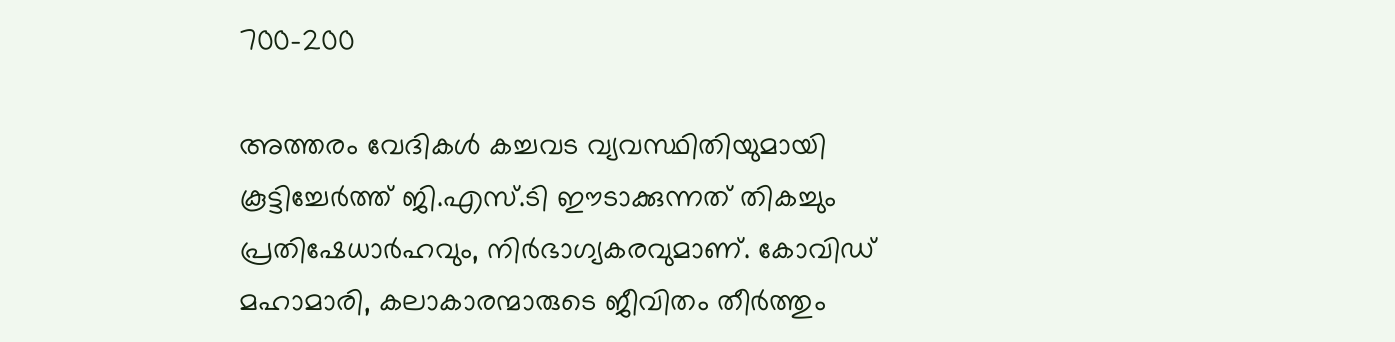700-200

അത്തരം വേദികള്‍ കച്ചവട വ്യവസ്ഥിതിയുമായി കൂട്ടിച്ചേര്‍ത്ത് ജി.എസ്.ടി ഈടാക്കുന്നത് തികച്ചും പ്രതിഷേധാര്‍ഹവും, നിര്‍ഭാഗ്യകരവുമാണ്. കോവിഡ് മഹാമാരി, കലാകാരന്മാരുടെ ജീവിതം തീര്‍ത്തും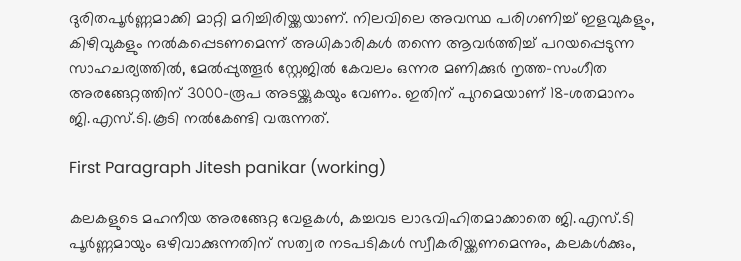ദുരിതപൂര്‍ണ്ണമാക്കി മാറ്റി മറിച്ചിരിയ്ക്കയാണ്. നിലവിലെ അവസ്ഥ പരിഗണിച്ച് ഇളവുകളും, കിഴിവുകളും നല്‍കപ്പെടണമെന്ന് അധികാരികള്‍ തന്നെ ആവര്‍ത്തിച്ച് പറയപ്പെടുന്ന സാഹചര്യത്തില്‍, മേല്‍പ്പുത്തൂര്‍ സ്റ്റേജില്‍ കേവലം ഒന്നര മണിക്കുര്‍ നൃത്ത-സംഗീത അരങ്ങേറ്റത്തിന് 3000-രൂപ അടയ്ക്കുകയും വേണം. ഇതിന് പുറമെയാണ് 18-ശതമാനം ജി.എസ്.ടി.കൂടി നല്‍കേണ്ടി വരുന്നത്.

First Paragraph Jitesh panikar (working)

കലകളുടെ മഹനീയ അരങ്ങേറ്റ വേളകള്‍, കച്ചവട ലാഭവിഹിതമാക്കാതെ ജി.എസ്.ടി പൂര്‍ണ്ണമായും ഒഴിവാക്കുന്നതിന് സത്വര നടപടികള്‍ സ്വീകരിയ്ക്കണമെന്നും, കലകള്‍ക്കും,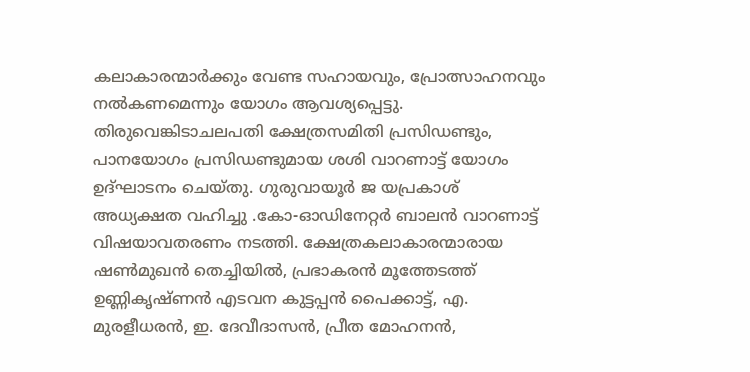കലാകാരന്മാര്‍ക്കും വേണ്ട സഹായവും, പ്രോത്സാഹനവും നല്‍കണമെന്നും യോഗം ആവശ്യപ്പെട്ടു. തിരുവെങ്കിടാചലപതി ക്ഷേത്രസമിതി പ്രസിഡണ്ടും, പാനയോഗം പ്രസിഡണ്ടുമായ ശശി വാറണാട്ട് യോഗം ഉദ്ഘാടനം ചെയ്തു. ഗുരുവായൂര്‍ ജ യപ്രകാശ് അധ്യക്ഷത വഹിച്ചു .കോ-ഓഡിനേറ്റര്‍ ബാലന്‍ വാറണാട്ട് വിഷയാവതരണം നടത്തി. ക്ഷേത്രകലാകാരന്മാരായ ഷണ്‍മുഖന്‍ തെച്ചിയില്‍, പ്രഭാകരന്‍ മൂത്തേടത്ത് ഉണ്ണികൃഷ്ണന്‍ എടവന കുട്ടപ്പന്‍ പൈക്കാട്ട്, എ. മുരളീധരന്‍, ഇ. ദേവീദാസന്‍, പ്രീത മോഹനന്‍,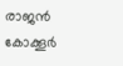രാജന്‍ കോക്കൂര്‍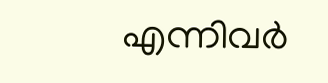എന്നിവര്‍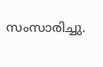സംസാരിച്ചു.